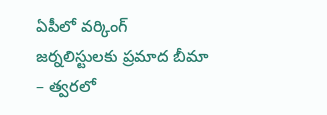ఏపీలో వర్కింగ్ జర్నలిస్టులకు ప్రమాద బీమా – త్వరలో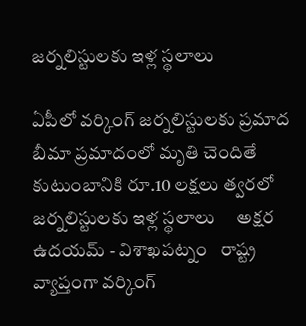జర్నలిస్టులకు ఇళ్ల స్థలాలు

ఏపీలో వర్కింగ్ జర్నలిస్టులకు ప్రమాద బీమా ప్రమాదంలో మృతి చెందితే కుటుంబానికి రూ.10 లక్షలు త్వరలో జర్నలిస్టులకు ఇళ్ల స్థలాలు     అక్షర ఉదయమ్ - విశాఖపట్నం   రాష్ట్ర వ్యాప్తంగా వర్కింగ్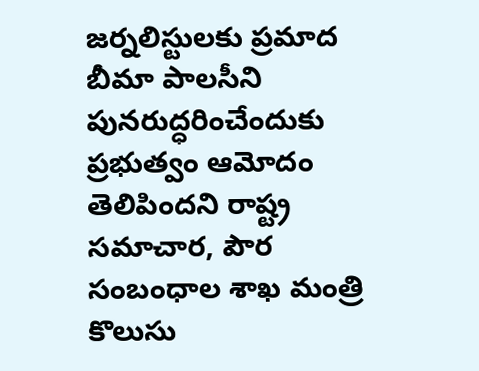జర్నలిస్టులకు ప్రమాద బీమా పాలసీని పునరుద్ధరించేందుకు ప్రభుత్వం ఆమోదం తెలిపిందని రాష్ట్ర సమాచార, పౌర సంబంధాల శాఖ మంత్రి కొలుసు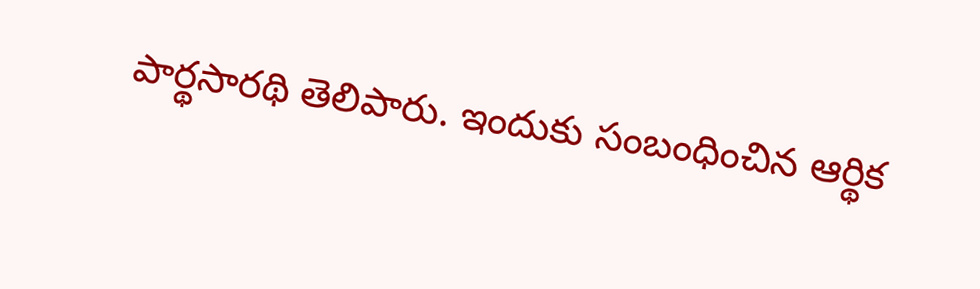పార్థసారథి తెలిపారు. ఇందుకు సంబంధించిన ఆర్థిక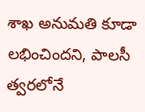శాఖ అనుమతి కూడా లభించిందని, పాలసీ త్వరలోనే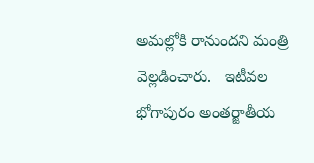అమల్లోకి రానుందని మంత్రి వెల్లడించారు.   ఇటీవల భోగాపురం అంతర్జాతీయ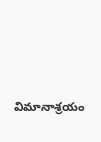విమానాశ్రయం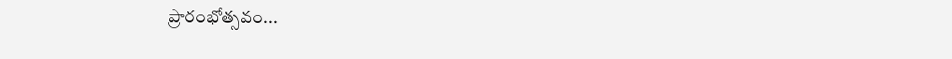ప్రారంభోత్సవం...